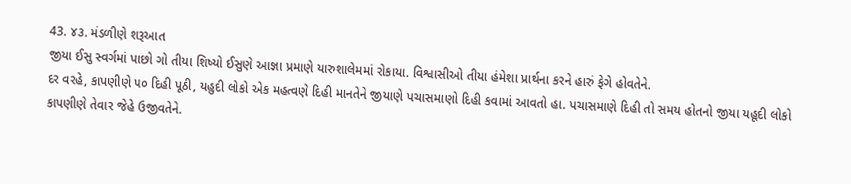43. ૪૩. મંડળીણે શરૂઆત
જીયા ઈસુ સ્વર્ગમાં પાછો ગો તીયા શિષ્યો ઈસુણે આજ્ઞા પ્રમાણે યારુશાલેમમાં રોકાયા. વિશ્વાસીઓ તીયા હંમેશા પ્રાર્થના કરને હારું ફેગે હોવતેને.
દર વરહે, કાપણીણે ૫૦ દિહી પૂઠી, યહુદી લોકો એક મહત્વણે દિહી માનતેને જીયાણે પચાસમાણો દિહી કવામાં આવતો હા. પચાસમાણે દિહી તો સમય હોતનો જીયા યહૂદી લોકો કાપણીણે તેવાર જેહે ઉજીવતેને.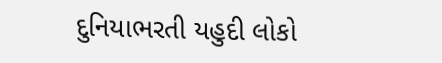દુનિયાભરતી યહુદી લોકો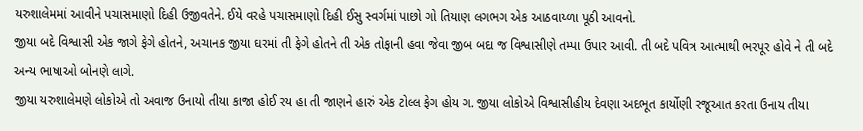યરુશાલેમમાં આવીને પચાસમાણો દિહી ઉજીવતેને. ઈયે વરહે પચાસમાણો દિહી ઈસુ સ્વર્ગમાં પાછો ગો તિયાણ લગભગ એક આઠવાય્ળા પૂઠી આવનો.
જીયા બદે વિશ્વાસી એક જાગે ફેગે હોતને, અચાનક જીયા ઘરમાં તી ફેગે હોતને તી એક તોફાની હવા જેવા જીબ બદા જ વિશ્વાસીણે તમ્પા ઉપાર આવી. તી બદે પવિત્ર આત્માથી ભરપૂર હોવે ને તી બદે અન્ય ભાષાઓ બોનણે લાગે.
જીયા યરુશાલેમણે લોકોએ તો અવાજ ઉનાયો તીયા કાજા હોઈ રય હા તી જાણને હારું એક ટોલ્લ ફેગ હોય ગ. જીયા લોકોએ વિશ્વાસીહીય દેવણા અદભૂત કાર્યોણી રજૂઆત કરતા ઉનાય તીયા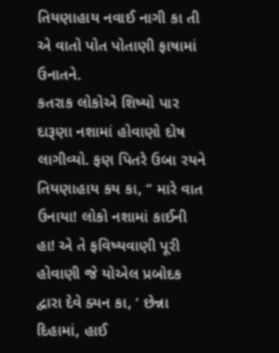તિયણાહાય નવાઈ નાગી કા તી એ વાતો પોત પોતાણી ફાષામાં ઉનાતને.
કતરાક લોકોએ શિષ્યો પાર દારૂણા નશામાં હોવાણો દોષ લાગીવ્યો. ફણ પિતરે ઉબા રયને તિયણાહાય કય કા, “ મારે વાત ઉનાયા! લોકો નશામાં કાઈની હા! એ તે ફવિષ્યવાણી પૂરી હોવાણી જે યોએલ પ્રબોદક દ્વારા દેવે ક્યન કા, ‘ છેન્ના દિહામાં, હાઈ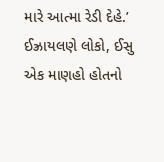મારે આત્મા રેડી દેહે.’
ઈઝ્રાયલણે લોકો, ઈસુ એક માણહો હોતનો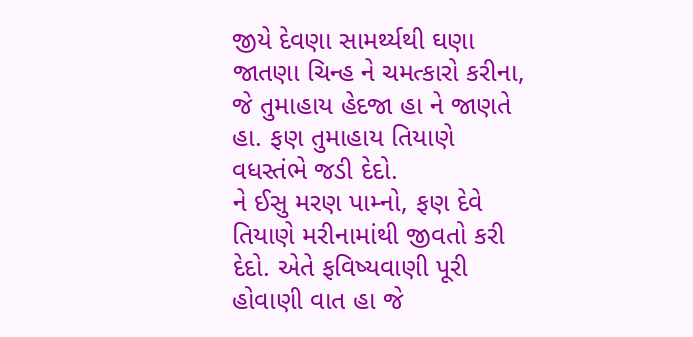જીયે દેવણા સામર્થ્યથી ઘણા જાતણા ચિન્હ ને ચમત્કારો કરીના, જે તુમાહાય હેદજા હા ને જાણતે હા. ફણ તુમાહાય તિયાણે વધસ્તંભે જડી દેદો.
ને ઈસુ મરણ પામ્નો, ફણ દેવે તિયાણે મરીનામાંથી જીવતો કરી દેદો. એતે ફવિષ્યવાણી પૂરી હોવાણી વાત હા જે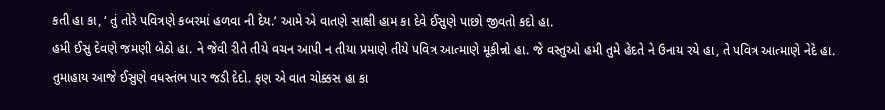કતી હા કા, ‘ તું તોરે પવિત્રણે કબરમાં હળવા ની દેય.’ આમે એ વાતણે સાક્ષી હામ કા દેવે ઈસુણે પાછો જીવતો કદો હા.
હમી ઈસુ દેવણે જમણી બેઠો હા. ને જેવી રીતે તીયે વચન આપી ન તીયા પ્રમાણે તીયે પવિત્ર આત્માણે મૂકીન્નો હા. જે વસ્તુઓ હમી તુમે હેદતે ને ઉનાય રયે હા, તે પવિત્ર આત્માણે નેદે હા.
તુમાહાય આજે ઈસુણે વધસ્તંભ પાર જડી દેદો. ફણ એ વાત ચોક્કસ હા કા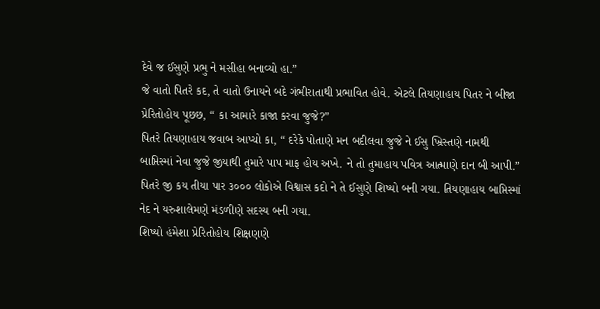દેવે જ ઈસુણે પ્રભુ ને મસીહા બનાવ્યો હા.”
જે વાતો પિતરે કદ, તે વાતો ઉનાયને બદે ગંભીરાતાથી પ્રભાવિત હોવે. એટલે તિયણાહાય પિતર ને બીજા પ્રેરિતોહોય પૂછછ, “ કા આમારે કાજા કરવા જુજે?”
પિતરે તિયણાહાય જવાબ આપ્ચો કા, “ દરેકે પોતાણે મન બદીલવા જુજે ને ઈસુ ખ્રિસ્તણે નામથી બાપ્તિસ્માં નેવા જુજે જીયાથી તુમારે પાપ માફ હોય અખે. ને તો તુમાહાય પવિત્ર આત્માણે દાન બી આપી.”
પિતરે જી કય તીયા પાર ૩૦૦૦ લોકોએ વિશ્વાસ કદો ને તે ઈસુણે શિષ્યો બની ગયા. તિયણાહાય બાપ્તિસ્માં નેદ ને યરુશાલેમણે મંડળીણે સદસ્ય બની ગયા.
શિષ્યો હંમેશા પ્રેરિતોહોય શિક્ષણણે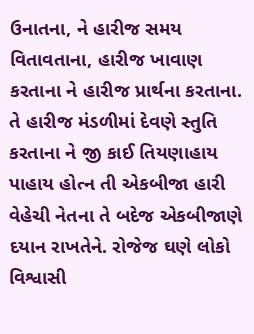ઉનાતના, ને હારીજ સમય વિતાવતાના, હારીજ ખાવાણ કરતાના ને હારીજ પ્રાર્થના કરતાના. તે હારીજ મંડળીમાં દેવણે સ્તુતિ કરતાના ને જી કાઈ તિયણાહાય પાહાય હોત્ન તી એકબીજા હારી વેહેચી નેતના તે બદેજ એકબીજાણે દયાન રાખતેને. રોજેજ ઘણે લોકો વિશ્વાસી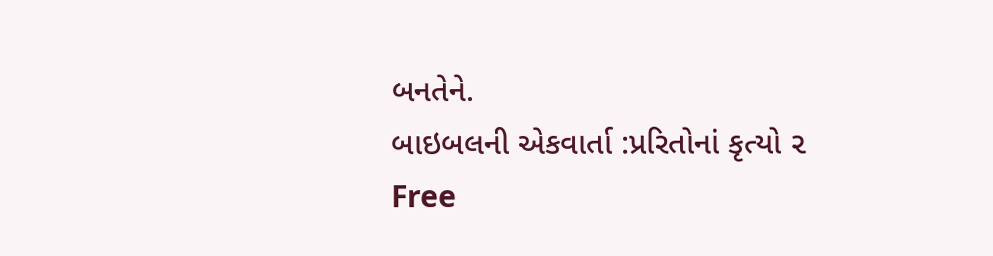બનતેને.
બાઇબલની એકવાર્તા :પ્રરિતોનાં કૃત્યો ૨
Free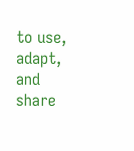to use, adapt, and share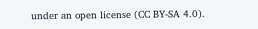under an open license (CC BY-SA 4.0).